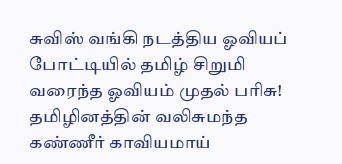சுவிஸ் வங்கி நடத்திய ஓவியப் போட்டியில் தமிழ் சிறுமி வரைந்த ஓவியம் முதல் பரிசு! தமிழினத்தின் வலிசுமந்த கண்ணீர் காவியமாய்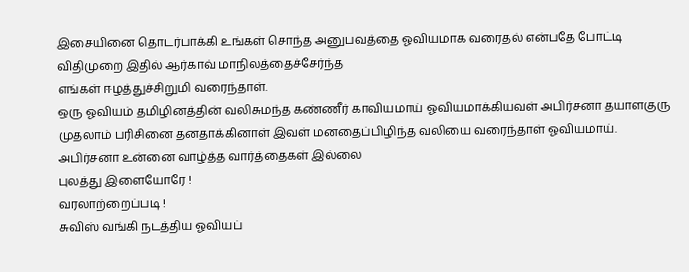இசையினை தொடர்பாக்கி உங்கள் சொந்த அனுபவத்தை ஓவியமாக வரைதல் என்பதே போட்டி விதிமுறை இதில் ஆர்காவ் மாநிலத்தைச்சேர்ந்த
எங்கள் ஈழத்துச்சிறுமி வரைந்தாள்.
ஒரு ஓவியம் தமிழினத்தின் வலிசுமந்த கண்ணீர் காவியமாய் ஓவியமாக்கியவள் அபிர்சனா தயாளகுரு
முதலாம் பரிசினை தனதாக்கினாள் இவள் மனதைப்பிழிந்த வலியை வரைந்தாள் ஓவியமாய்.
அபிர்சனா உன்னை வாழ்த்த வார்த்தைகள் இல்லை
புலத்து இளையோரே !
வரலாற்றைப்படி !
சுவிஸ் வங்கி நடத்திய ஓவியப்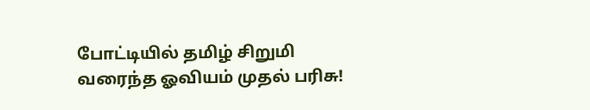போட்டியில் தமிழ் சிறுமி வரைந்த ஓவியம் முதல் பரிசு!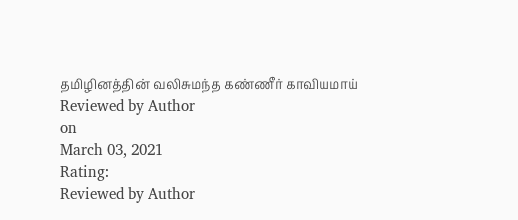தமிழினத்தின் வலிசுமந்த கண்ணீர் காவியமாய்
Reviewed by Author
on
March 03, 2021
Rating:
Reviewed by Author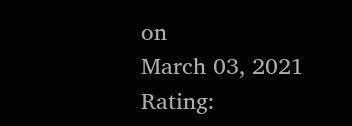on
March 03, 2021
Rating: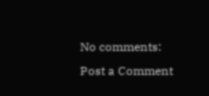No comments:
Post a Comment